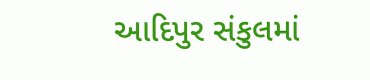આદિપુર સંકુલમાં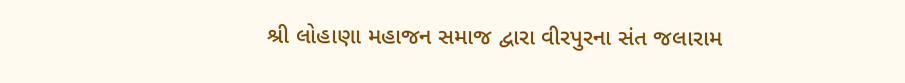શ્રી લોહાણા મહાજન સમાજ દ્વારા વીરપુરના સંત જલારામ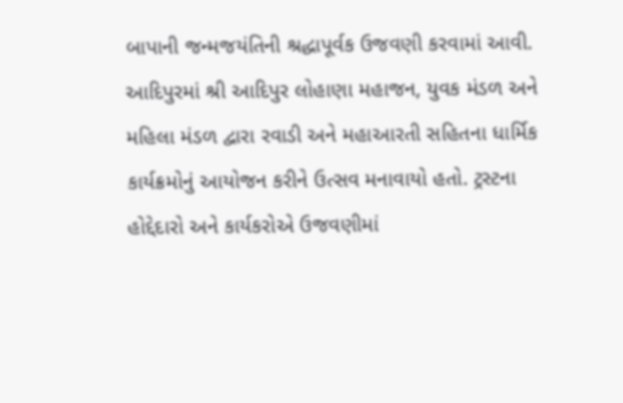બાપાની જન્મજયંતિની શ્રદ્ધાપૂર્વક ઉજવણી કરવામાં આવી. આદિપુરમાં શ્રી આદિપુર લોહાણા મહાજન, યુવક મંડળ અને મહિલા મંડળ દ્વારા રવાડી અને મહાઆરતી સહિતના ધાર્મિક કાર્યક્રમોનું આયોજન કરીને ઉત્સવ મનાવાયો હતો. ટ્રસ્ટના હોદ્દેદારો અને કાર્યકરોએ ઉજવણીમાં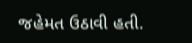જહેમત ઉઠાવી હતી.